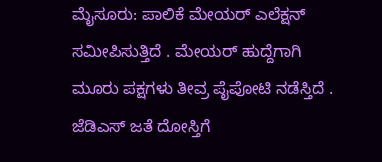ಮೈಸೂರು: ಪಾಲಿಕೆ ಮೇಯರ್ ಎಲೆಕ್ಷನ್ ಸಮೀಪಿಸುತ್ತಿದೆ . ಮೇಯರ್ ಹುದ್ದೆಗಾಗಿ ಮೂರು ಪಕ್ಷಗಳು ತೀವ್ರ ಪೈಪೋಟಿ ನಡೆಸ್ತಿದೆ . ಜೆಡಿಎಸ್ ಜತೆ ದೋಸ್ತಿಗೆ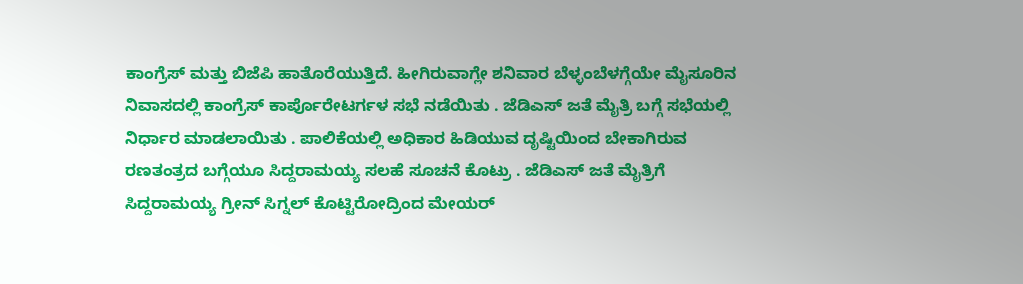ಕಾಂಗ್ರೆಸ್ ಮತ್ತು ಬಿಜೆಪಿ ಹಾತೊರೆಯುತ್ತಿದೆ. ಹೀಗಿರುವಾಗ್ಲೇ ಶನಿವಾರ ಬೆಳ್ಳಂಬೆಳಗ್ಗೆಯೇ ಮೈಸೂರಿನ ನಿವಾಸದಲ್ಲಿ ಕಾಂಗ್ರೆಸ್ ಕಾರ್ಪೊರೇಟರ್ಗಳ ಸಭೆ ನಡೆಯಿತು . ಜೆಡಿಎಸ್ ಜತೆ ಮೈತ್ರಿ ಬಗ್ಗೆ ಸಭೆಯಲ್ಲಿ ನಿರ್ಧಾರ ಮಾಡಲಾಯಿತು . ಪಾಲಿಕೆಯಲ್ಲಿ ಅಧಿಕಾರ ಹಿಡಿಯುವ ದೃಷ್ಟಿಯಿಂದ ಬೇಕಾಗಿರುವ ರಣತಂತ್ರದ ಬಗ್ಗೆಯೂ ಸಿದ್ದರಾಮಯ್ಯ ಸಲಹೆ ಸೂಚನೆ ಕೊಟ್ರು . ಜೆಡಿಎಸ್ ಜತೆ ಮೈತ್ರಿಗೆ ಸಿದ್ದರಾಮಯ್ಯ ಗ್ರೀನ್ ಸಿಗ್ನಲ್ ಕೊಟ್ಟಿರೋದ್ರಿಂದ ಮೇಯರ್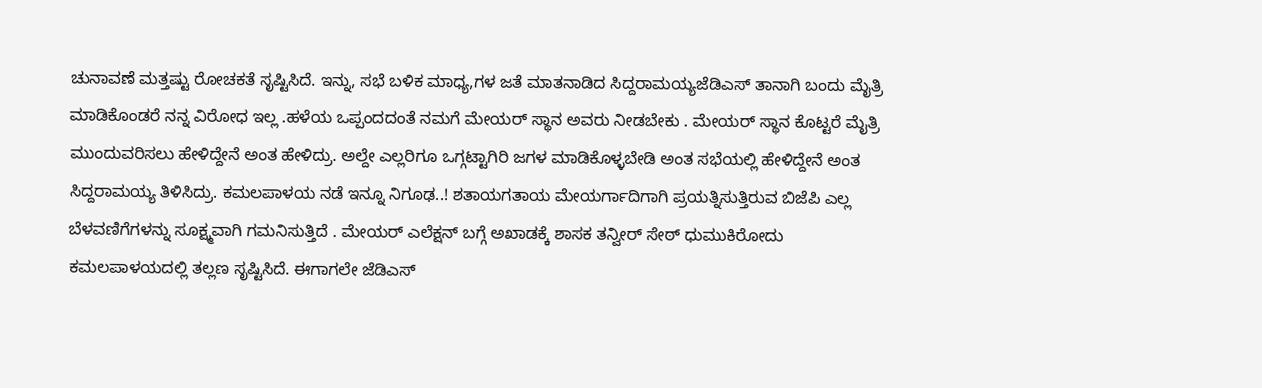ಚುನಾವಣೆ ಮತ್ತಷ್ಟು ರೋಚಕತೆ ಸೃಷ್ಟಿಸಿದೆ. ಇನ್ನು, ಸಭೆ ಬಳಿಕ ಮಾಧ್ಯ,ಗಳ ಜತೆ ಮಾತನಾಡಿದ ಸಿದ್ದರಾಮಯ್ಯಜೆಡಿಎಸ್ ತಾನಾಗಿ ಬಂದು ಮೈತ್ರಿ ಮಾಡಿಕೊಂಡರೆ ನನ್ನ ವಿರೋಧ ಇಲ್ಲ .ಹಳೆಯ ಒಪ್ಪಂದದಂತೆ ನಮಗೆ ಮೇಯರ್ ಸ್ಥಾನ ಅವರು ನೀಡಬೇಕು . ಮೇಯರ್ ಸ್ಥಾನ ಕೊಟ್ಟರೆ ಮೈತ್ರಿ ಮುಂದುವರಿಸಲು ಹೇಳಿದ್ದೇನೆ ಅಂತ ಹೇಳಿದ್ರು. ಅಲ್ದೇ ಎಲ್ಲರಿಗೂ ಒಗ್ಗಟ್ಟಾಗಿರಿ ಜಗಳ ಮಾಡಿಕೊಳ್ಳಬೇಡಿ ಅಂತ ಸಭೆಯಲ್ಲಿ ಹೇಳಿದ್ದೇನೆ ಅಂತ ಸಿದ್ದರಾಮಯ್ಯ ತಿಳಿಸಿದ್ರು. ಕಮಲಪಾಳಯ ನಡೆ ಇನ್ನೂ ನಿಗೂಢ..! ಶತಾಯಗತಾಯ ಮೇಯರ್ಗಾದಿಗಾಗಿ ಪ್ರಯತ್ನಿಸುತ್ತಿರುವ ಬಿಜೆಪಿ ಎಲ್ಲ ಬೆಳವಣಿಗೆಗಳನ್ನು ಸೂಕ್ಷ್ಮವಾಗಿ ಗಮನಿಸುತ್ತಿದೆ . ಮೇಯರ್ ಎಲೆಕ್ಷನ್ ಬಗ್ಗೆ ಅಖಾಡಕ್ಕೆ ಶಾಸಕ ತನ್ವೀರ್ ಸೇಠ್ ಧುಮುಕಿರೋದು ಕಮಲಪಾಳಯದಲ್ಲಿ ತಲ್ಲಣ ಸೃಷ್ಟಿಸಿದೆ. ಈಗಾಗಲೇ ಜೆಡಿಎಸ್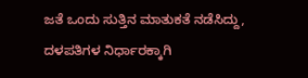ಜತೆ ಒಂದು ಸುತ್ತಿನ ಮಾತುಕತೆ ನಡೆಸಿದ್ದು, ದಳಪತಿಗಳ ನಿರ್ಧಾರಕ್ಕಾಗಿ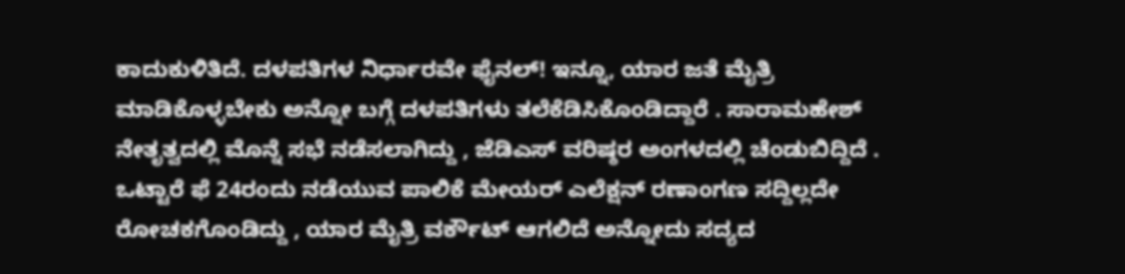ಕಾದುಕುಳಿತಿದೆ. ದಳಪತಿಗಳ ನಿರ್ಧಾರವೇ ಫೈನಲ್! ಇನ್ನೂ, ಯಾರ ಜತೆ ಮೈತ್ರಿ ಮಾಡಿಕೊಳ್ಳಬೇಕು ಅನ್ನೋ ಬಗ್ಗೆ ದಳಪತಿಗಳು ತಲೆಕೆಡಿಸಿಕೊಂಡಿದ್ದಾರೆ . ಸಾರಾಮಹೇಶ್ ನೇತೃತ್ವದಲ್ಲಿ ಮೊನ್ನೆ ಸಭೆ ನಡೆಸಲಾಗಿದ್ದು , ಜೆಡಿಎಸ್ ವರಿಷ್ಠರ ಅಂಗಳದಲ್ಲಿ ಚೆಂಡುಬಿದ್ದಿದೆ . ಒಟ್ಟಾರೆ ಫೆ 24ರಂದು ನಡೆಯುವ ಪಾಲಿಕೆ ಮೇಯರ್ ಎಲೆಕ್ಷನ್ ರಣಾಂಗಣ ಸದ್ದಿಲ್ಲದೇ ರೋಚಕಗೊಂಡಿದ್ದು , ಯಾರ ಮೈತ್ರಿ ವರ್ಕೌಟ್ ಆಗಲಿದೆ ಅನ್ನೋದು ಸದ್ಯದ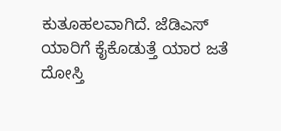ಕುತೂಹಲವಾಗಿದೆ. ಜೆಡಿಎಸ್ ಯಾರಿಗೆ ಕೈಕೊಡುತ್ತೆ ಯಾರ ಜತೆ ದೋಸ್ತಿ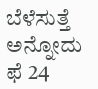ಬೆಳೆಸುತ್ತೆ ಅನ್ನೋದು ಫೆ 24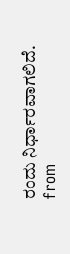ರಂದು ನಿರ್ಧಾರವಾಗಲಿದೆ.
from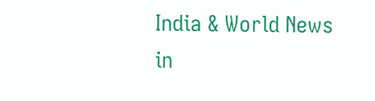India & World News in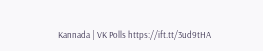Kannada | VK Polls https://ift.tt/3ud9tHA